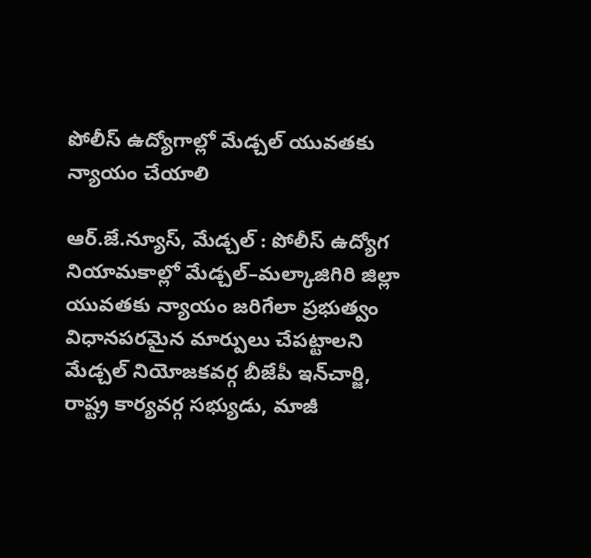పోలీస్‌ ఉద్యోగాల్లో మేడ్చల్‌ యువతకు న్యాయం చేయాలి

ఆర్.జే.న్యూస్, మేడ్చల్‌ : పోలీస్‌ ఉద్యోగ నియామకాల్లో మేడ్చల్‌–మల్కాజిగిరి జిల్లా యువతకు న్యాయం జరిగేలా ప్రభుత్వం విధానపరమైన మార్పులు చేపట్టాలని మేడ్చల్‌ నియోజకవర్గ బీజేపీ ఇన్‌చార్జి, రాష్ట్ర కార్యవర్గ సభ్యుడు, మాజీ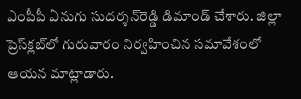ఎంపీపీ ఏనుగు సుదర్శన్‌రెడ్డి డిమాండ్‌ చేశారు. జిల్లా ప్రెస్‌క్లబ్‌లో గురువారం నిర్వహించిన సమావేశంలో ఆయన మాట్లాడారు.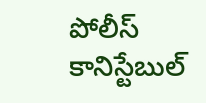పోలీస్‌ కానిస్టేబుల్‌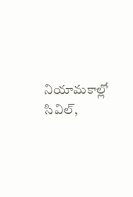నియామకాల్లో సివిల్‌,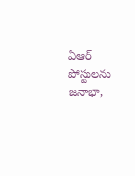ఏఆర్‌ పోస్టులను జనాభా,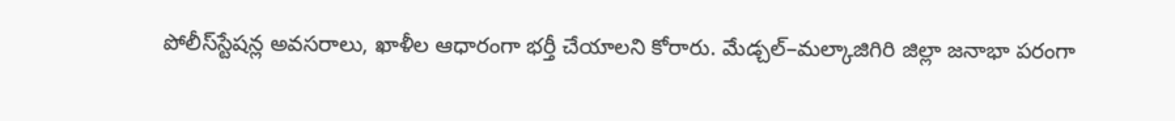పోలీస్‌స్టేషన్ల అవసరాలు, ఖాళీల ఆధారంగా భర్తీ చేయాలని కోరారు. మేడ్చల్‌–మల్కాజిగిరి జిల్లా జనాభా పరంగా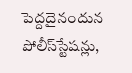పెద్దదైనందున పోలీస్‌స్టేషన్లు,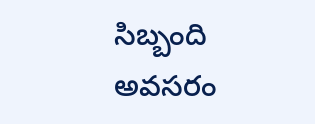సిబ్బంది అవసరం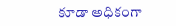కూడా అధికంగా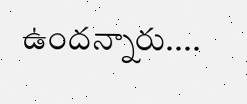ఉందన్నారు....